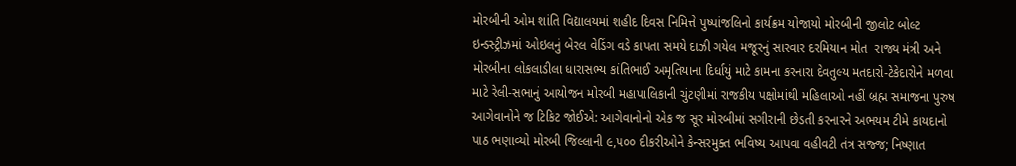મોરબીની ઓમ શાંતિ વિદ્યાલયમાં શહીદ દિવસ નિમિત્તે પુષ્પાંજલિનો કાર્યક્રમ યોજાયો મોરબીની જીલોટ બોલ્ટ ઇન્ડસ્ટ્રીઝમાં ઓઇલનું બેરલ વેડિંગ વડે કાપતા સમયે દાઝી ગયેલ મજૂરનું સારવાર દરમિયાન મોત  રાજ્ય મંત્રી અને મોરબીના લોકલાડીલા ધારાસભ્ય કાંતિભાઈ અમૃતિયાના દિર્ધાયું માટે કામના કરનારા દેવતુલ્ય મતદારો-ટેકેદારોને મળવા માટે રેલી-સભાનું આયોજન મોરબી મહાપાલિકાની ચુંટણીમાં રાજકીય પક્ષોમાંથી મહિલાઓ નહીં બ્રહ્મ સમાજના પુરુષ આગેવાનોને જ ટિકિટ જોઈએ: આગેવાનોનો એક જ સૂર મોરબીમાં સગીરાની છેડતી કરનારને અભયમ ટીમે કાયદાનો પાઠ ભણાવ્યો મોરબી જિલ્લાની ૯,૫૦૦ દીકરીઓને કેન્સરમુક્ત ભવિષ્ય આપવા વહીવટી તંત્ર સજ્જ; નિષ્ણાત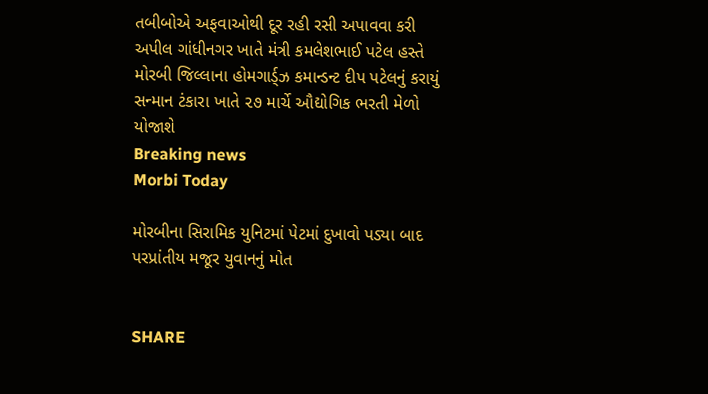તબીબોએ અફવાઓથી દૂર રહી રસી અપાવવા કરી અપીલ ગાંધીનગર ખાતે મંત્રી કમલેશભાઈ પટેલ હસ્તે મોરબી જિલ્લાના હોમગાર્ડ્ઝ કમાન્ડન્ટ દીપ પટેલનું કરાયું  સન્માન ટંકારા ખાતે ૨૭ માર્ચે ઔદ્યોગિક ભરતી મેળો યોજાશે
Breaking news
Morbi Today

મોરબીના સિરામિક યુનિટમાં પેટમાં દુખાવો પડ્યા બાદ પરપ્રાંતીય મજૂર યુવાનનું મોત


SHARE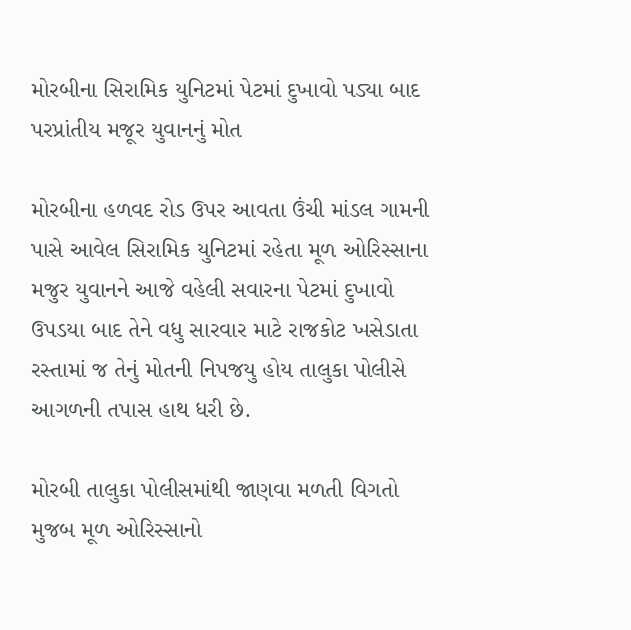મોરબીના સિરામિક યુનિટમાં પેટમાં દુખાવો પડ્યા બાદ પરપ્રાંતીય મજૂર યુવાનનું મોત

મોરબીના હળવદ રોડ ઉપર આવતા ઉંચી માંડલ ગામની પાસે આવેલ સિરામિક યુનિટમાં રહેતા મૂળ ઓરિસ્સાના મજુર યુવાનને આજે વહેલી સવારના પેટમાં દુખાવો ઉપડયા બાદ તેને વધુ સારવાર માટે રાજકોટ ખસેડાતા રસ્તામાં જ તેનું મોતની નિપજયુ હોય તાલુકા પોલીસે આગળની તપાસ હાથ ધરી છે.

મોરબી તાલુકા પોલીસમાંથી જાણવા મળતી વિગતો મુજબ મૂળ ઓરિસ્સાનો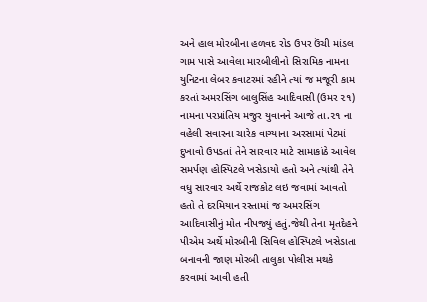અને હાલ મોરબીના હળવદ રોડ ઉપર ઉંચી માંડલ ગામ પાસે આવેલા મારબીલીનો સિરામિક નામના યુનિટના લેબર કવાટરમાં રહીને ત્યાં જ મજૂરી કામ કરતાં અમરસિંગ બાલુસિંહ આદિવાસી (ઉમર ૨૧) નામના પરપ્રાંતિય મજુર યુવાનને આજે તા.૨૧ ના વહેલી સવારના ચારેક વાગ્યાના અરસામાં પેટમાં દુખાવો ઉપડતાં તેને સારવાર માટે સામાકાંઠે આવેલ સમર્પણ હોસ્પિટલે ખસેડાયો હતો અને ત્યાંથી તેને વધુ સારવાર અર્થે રાજકોટ લઇ જવામાં આવતો હતો તે દરમિયાન રસ્તામાં જ અમરસિંગ આદિવાસીનું મોત નીપજ્યું હતું.જેથી તેના મૃતદેહને પીએમ અર્થે મોરબીની સિવિલ હોસ્પિટલે ખસેડાતા બનાવની જાણ મોરબી તાલુકા પોલીસ મથકે કરવામાં આવી હતી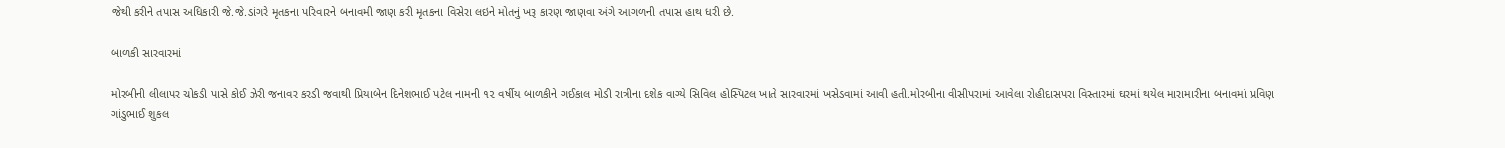જેથી કરીને તપાસ અધિકારી જે.જે.ડાંગરે મૃતકના પરિવારને બનાવમી જાણ કરી મૃતકના વિસેરા લઇને મોતનું ખરૂ કારણ જાણવા અંગે આગળની તપાસ હાથ ધરી છે.

બાળકી સારવારમાં

મોરબીની લીલાપર ચોકડી પાસે કોઈ ઝેરી જનાવર કરડી જવાથી પ્રિયાબેન દિનેશભાઈ પટેલ નામની ૧૨ વર્ષીય બાળકીને ગઈકાલ મોડી રાત્રીના દશેક વાગ્યે સિવિલ હોસ્પિટલ ખાતે સારવારમાં ખસેડવામાં આવી હતી.મોરબીના વીસીપરામાં આવેલા રોહીદાસપરા વિસ્તારમાં ઘરમાં થયેલ મારામારીના બનાવમાં પ્રવિણ ગાંડુભાઈ શુકલ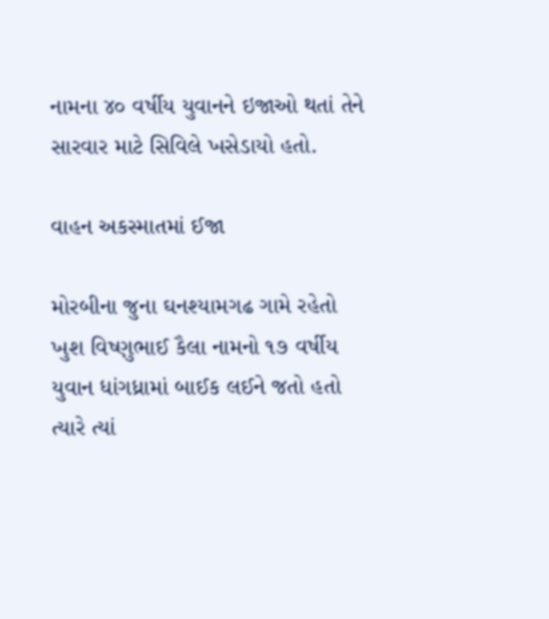નામના ૪૦ વર્ષીય યુવાનને ઇજાઓ થતાં તેને સારવાર માટે સિવિલે ખસેડાયો હતો.

વાહન અકસ્માતમાં ઈજા

મોરબીના જુના ઘનશ્યામગઢ ગામે રહેતો ખુશ વિષ્ણુભાઈ કૈલા નામનો ૧૭ વર્ષીય યુવાન ધાંગધ્રામાં બાઈક લઈને જતો હતો ત્યારે ત્યાં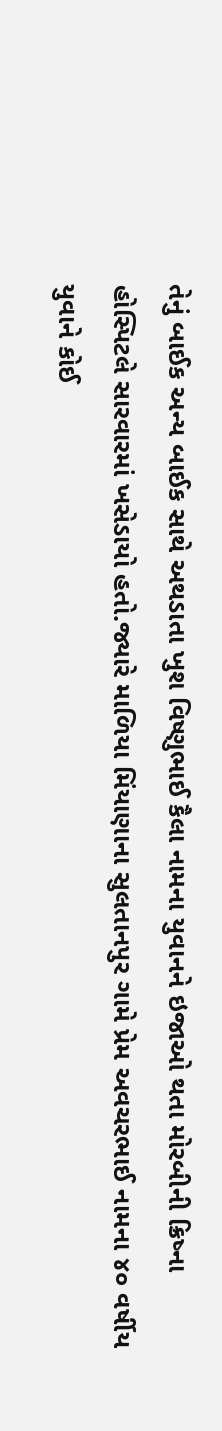તેનું બાઈક અન્ય બાઈક સાથે અથડાતા ખુશ વિષ્ણુભાઈ કૈલા નામના યુવાનને ઇજાઓ થતા મોરબીની ક્રિષ્ના હોસ્પિટલે સારવારમાં ખસેડાયો હતો.જ્યારે માળિયા મિંયાણાના સુલતાનપુર ગામે પ્રેમ અવચરભાઈ નામના ૪૦ વર્ષીય યુવાને કોઈ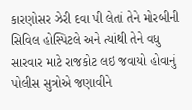કારણોસર ઝેરી દવા પી લેતાં તેને મોરબીની સિવિલ હોસ્પિટલે અને ત્યાંથી તેને વધુ સારવાર માટે રાજકોટ લઇ જવાયો હોવાનું પોલીસ સુત્રોએ જણાવીને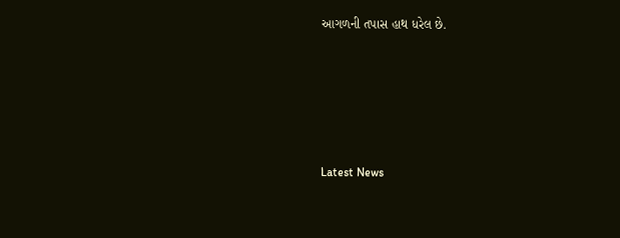આગળની તપાસ હાથ ધરેલ છે.






Latest News